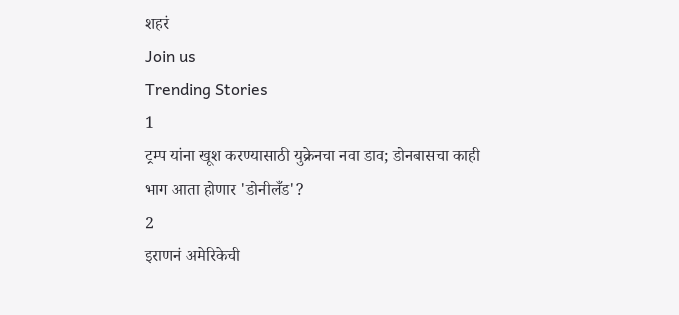शहरं
Join us
Trending Stories
1
ट्रम्प यांना खूश करण्यासाठी युक्रेनचा नवा डाव; डोनबासचा काही भाग आता होणार 'डोनीलँड'?
2
इराणनं अमेरिकेची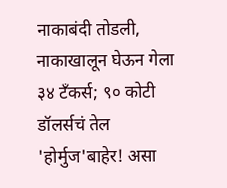नाकाबंदी तोडली, नाकाखालून घेऊन गेला ३४ टँकर्स; ९० कोटी डॉलर्सचं तेल 'होर्मुज'बाहेर! असा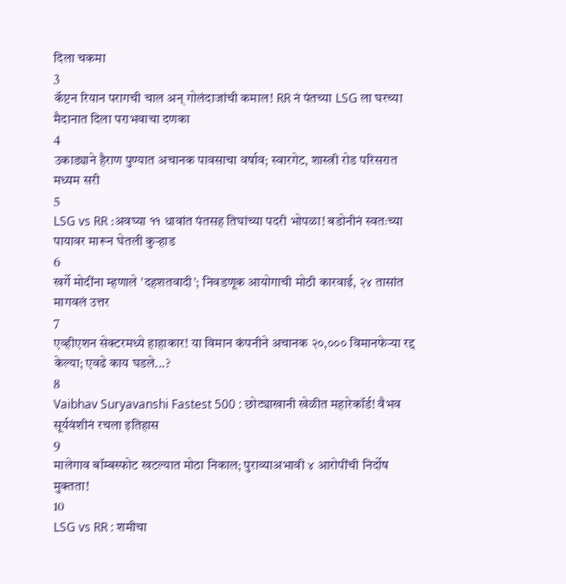दिला चकमा
3
कॅप्टन रियान परागची चाल अन् गोलंदाजांची कमाल! RR नं पंतच्या LSG ला घरच्या मैदानात दिला पराभवाचा दणका
4
उकाड्याने हैराण पुण्यात अचानक पावसाचा वर्षाव; स्वारगेट, शास्त्री रोड परिसरात मध्यम सरी
5
LSG vs RR :अवघ्या ११ धावांत पंतसह तिघांच्या पदरी भोपळा! बडोनीनं स्वतःच्या पायावर मारून घेतली कुऱ्हाड
6
खर्गे मोदींना म्हणाले 'दहशतवादी'; निवडणूक आयोगाची मोठी कारवाई, २४ तासांत मागवलं उत्तर
7
एव्हीएशन सेक्टरमध्ये हाहाकार! या विमान कंपनीने अचानक २०,००० विमानफेऱ्या रद्द केल्या; एवढे काय घडले...?
8
Vaibhav Suryavanshi Fastest 500 : छोट्याखानी खेळीत महारेकॉर्ड! वैभव सूर्यवंशीनं रचला इतिहास
9
मालेगाव बॉम्बस्फोट खटल्यात मोठा निकाल; पुराव्याअभावी ४ आरोपींची निर्दोष मुक्तता!
10
LSG vs RR : शमीचा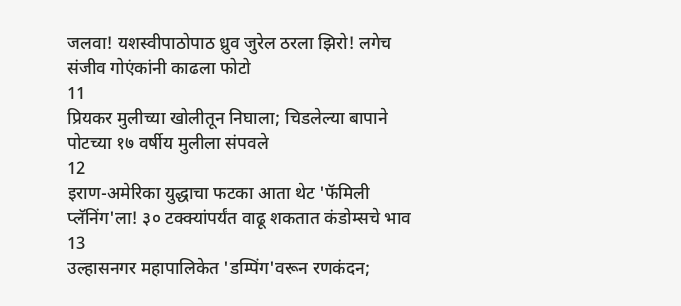जलवा! यशस्वीपाठोपाठ ध्रुव जुरेल ठरला झिरो! लगेच संजीव गोएंकांनी काढला फोटो
11
प्रियकर मुलीच्या खोलीतून निघाला; चिडलेल्या बापाने पोटच्या १७ वर्षीय मुलीला संपवले
12
इराण-अमेरिका युद्धाचा फटका आता थेट 'फॅमिली प्लॅनिंग'ला! ३० टक्क्यांपर्यंत वाढू शकतात कंडोम्सचे भाव
13
उल्हासनगर महापालिकेत 'डम्पिंग'वरून रणकंदन;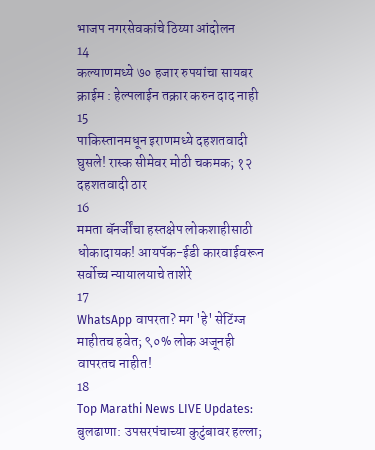भाजप नगरसेवकांचे ठिय्या आंदोलन
14
कल्याणमध्ये ७० हजार रुपयांचा सायबर क्राईम : हेल्पलाईन तक्रार करुन दाद नाही
15
पाकिस्तानमधून इराणमध्ये दहशतवादी घुसले! रास्क सीमेवर मोठी चकमक; १२ दहशतवादी ठार
16
ममता बॅनर्जींचा हस्तक्षेप लोकशाहीसाठी धोकादायक! आयपॅक-ईडी कारवाईवरून सर्वोच्च न्यायालयाचे ताशेरे
17
WhatsApp वापरता? मग 'हे' सेटिंग्ज माहीतच हवेत; ९०% लोक अजूनही वापरतच नाहीत!
18
Top Marathi News LIVE Updates: बुलढाणा: उपसरपंचाच्या कुटुंबावर हल्ला;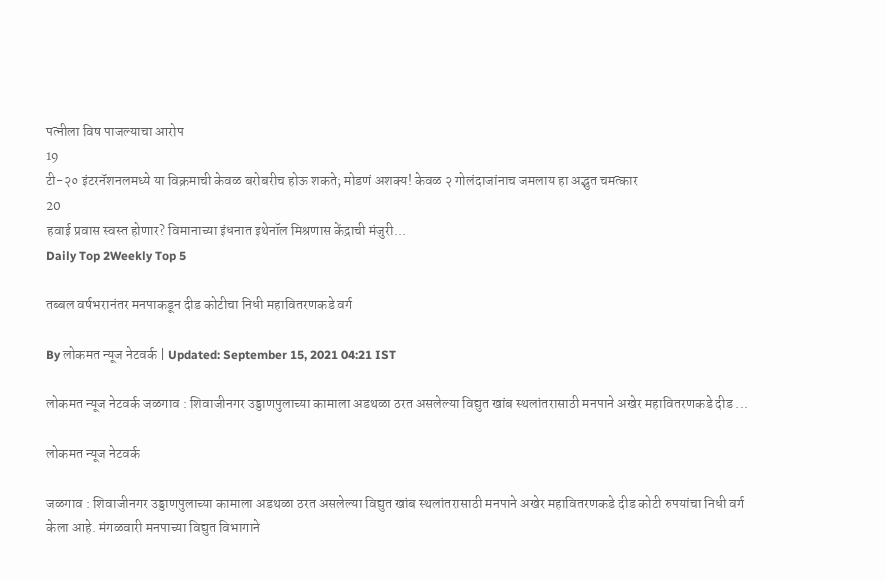पत्नीला विष पाजल्याचा आरोप
19
टी-२० इंटरनॅशनलमध्ये या विक्रमाची केवळ बरोबरीच होऊ शकते; मोडणं अशक्य! केवळ २ गोलंदाजांनाच जमलाय हा अद्भुत चमत्कार
20
हवाई प्रवास स्वस्त होणार? विमानाच्या इंधनात इथेनॉल मिश्रणास केंद्राची मंजुरी...
Daily Top 2Weekly Top 5

तब्बल वर्षभरानंतर मनपाकडून दीड कोटीचा निधी महावितरणकडे वर्ग

By लोकमत न्यूज नेटवर्क | Updated: September 15, 2021 04:21 IST

लोकमत न्यूज नेटवर्क जळगाव : शिवाजीनगर उड्डाणपुलाच्या कामाला अडथळा ठरत असलेल्या विद्युत खांब स्थलांतरासाठी मनपाने अखेर महावितरणकडे दीड ...

लोकमत न्यूज नेटवर्क

जळगाव : शिवाजीनगर उड्डाणपुलाच्या कामाला अडथळा ठरत असलेल्या विद्युत खांब स्थलांतरासाठी मनपाने अखेर महावितरणकडे दीड कोटी रुपयांचा निधी वर्ग केला आहे. मंगळवारी मनपाच्या विद्युत विभागाने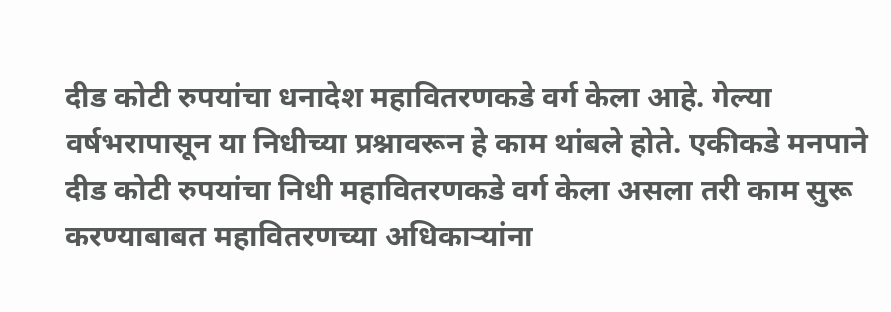दीड कोटी रुपयांचा धनादेश महावितरणकडे वर्ग केला आहे. गेल्या वर्षभरापासून या निधीच्या प्रश्नावरून हे काम थांबले होते. एकीकडे मनपाने दीड कोटी रुपयांचा निधी महावितरणकडे वर्ग केला असला तरी काम सुरू करण्याबाबत महावितरणच्या अधिकाऱ्यांना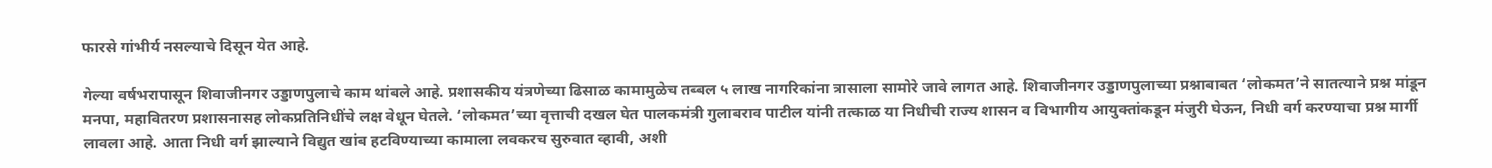फारसे गांभीर्य नसल्याचे दिसून येत आहे.

गेल्या वर्षभरापासून शिवाजीनगर उड्डाणपुलाचे काम थांबले आहे. प्रशासकीय यंत्रणेच्या ढिसाळ कामामुळेच तब्बल ५ लाख नागरिकांना त्रासाला सामोरे जावे लागत आहे. शिवाजीनगर उड्डाणपुलाच्या प्रश्नाबाबत ‘लोकमत’ने सातत्याने प्रश्न मांडून मनपा, महावितरण प्रशासनासह लोकप्रतिनिधींचे लक्ष वेधून घेतले. ‘लोकमत’च्या वृत्ताची दखल घेत पालकमंत्री गुलाबराव पाटील यांनी तत्काळ या निधीची राज्य शासन व विभागीय आयुक्तांकडून मंजुरी घेऊन, निधी वर्ग करण्याचा प्रश्न मार्गी लावला आहे. आता निधी वर्ग झाल्याने विद्युत खांब हटविण्याच्या कामाला लवकरच सुरुवात व्हावी, अशी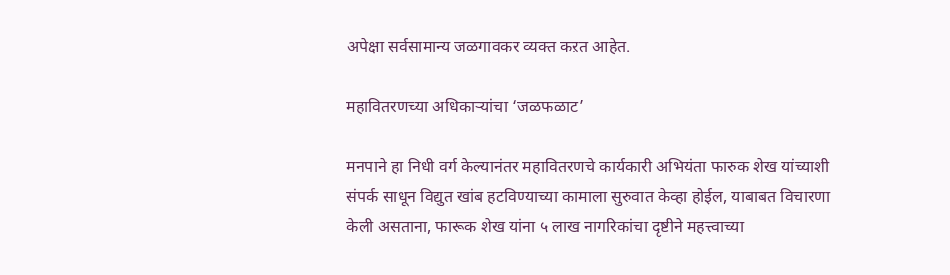अपेक्षा सर्वसामान्य जळगावकर व्यक्त कऱत आहेत.

महावितरणच्या अधिकाऱ्यांचा ‘जळफळाट’

मनपाने हा निधी वर्ग केल्यानंतर महावितरणचे कार्यकारी अभियंता फारुक शेख यांच्याशी संपर्क साधून विद्युत खांब हटविण्याच्या कामाला सुरुवात केव्हा होईल, याबाबत विचारणा केली असताना, फारूक शेख यांना ५ लाख नागरिकांचा दृष्टीने महत्त्वाच्या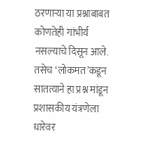ठरणाऱ्या या प्रश्नाबाबत कोणतेही गांभीर्य नसल्याचे दिसून आले. तसेच ‘लोकमत’कडून सातत्याने हा प्रश्न मांडून प्रशासकीय यंत्रणेला धारेवर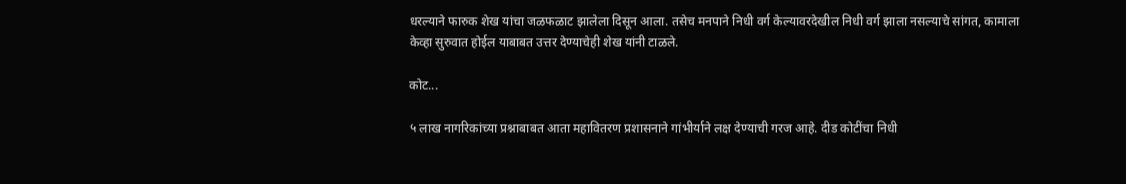धरल्याने फारुक शेख यांचा जळफळाट झालेला दिसून आला. तसेच मनपाने निधी वर्ग केल्यावरदेखील निधी वर्ग झाला नसल्याचे सांगत, कामाला केव्हा सुरुवात होईल याबाबत उत्तर देण्याचेही शेख यांनी टाळले.

कोट...

५ लाख नागरिकांच्या प्रश्नाबाबत आता महावितरण प्रशासनाने गांभीर्याने लक्ष देण्याची गरज आहे. दीड कोटींचा निधी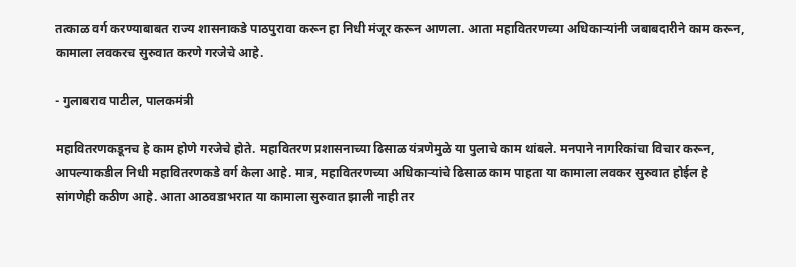तत्काळ वर्ग करण्याबाबत राज्य शासनाकडे पाठपुरावा करून हा निधी मंजूर करून आणला. आता महावितरणच्या अधिकाऱ्यांनी जबाबदारीने काम करून, कामाला लवकरच सुरुवात करणे गरजेचे आहे.

- गुलाबराव पाटील, पालकमंत्री

महावितरणकडूनच हे काम होणे गरजेचे होते. महावितरण प्रशासनाच्या ढिसाळ यंत्रणेमुळे या पुलाचे काम थांबले. मनपाने नागरिकांचा विचार करून, आपल्याकडील निधी महावितरणकडे वर्ग केला आहे. मात्र, महावितरणच्या अधिकाऱ्यांचे ढिसाळ काम पाहता या कामाला लवकर सुरुवात होईल हे सांगणेही कठीण आहे. आता आठवडाभरात या कामाला सुरुवात झाली नाही तर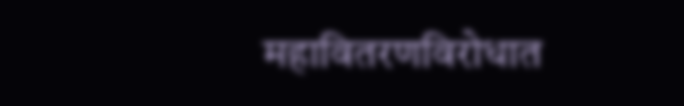महावितरणविरोधात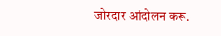जोरदार आंदोलन करू.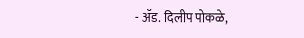- ॲड. दिलीप पोकळे,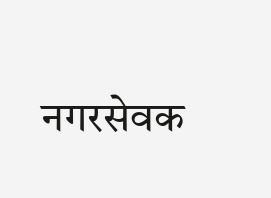नगरसेवक